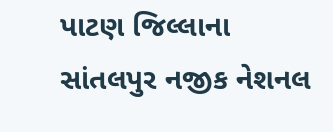પાટણ જિલ્લાના સાંતલપુર નજીક નેશનલ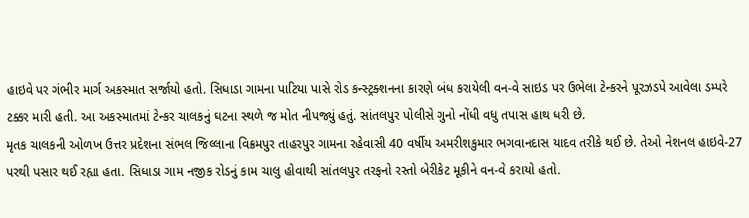હાઇવે પર ગંભીર માર્ગ અકસ્માત સર્જાયો હતો. સિધાડા ગામના પાટિયા પાસે રોડ કન્સ્ટ્રક્શનના કારણે બંધ કરાયેલી વન-વે સાઇડ પર ઉભેલા ટેન્કરને પૂરઝડપે આવેલા ડમ્પરે ટક્કર મારી હતી. આ અકસ્માતમાં ટેન્કર ચાલકનું ઘટના સ્થળે જ મોત નીપજ્યું હતું. સાંતલપુર પોલીસે ગુનો નોંધી વધુ તપાસ હાથ ધરી છે.
મૃતક ચાલકની ઓળખ ઉત્તર પ્રદેશના સંભલ જિલ્લાના વિક્રમપુર તાહરપુર ગામના રહેવાસી 40 વર્ષીય અમરીશકુમાર ભગવાનદાસ યાદવ તરીકે થઈ છે. તેઓ નેશનલ હાઇવે-27 પરથી પસાર થઈ રહ્યા હતા. સિધાડા ગામ નજીક રોડનું કામ ચાલુ હોવાથી સાંતલપુર તરફનો રસ્તો બેરીકેટ મૂકીને વન-વે કરાયો હતો.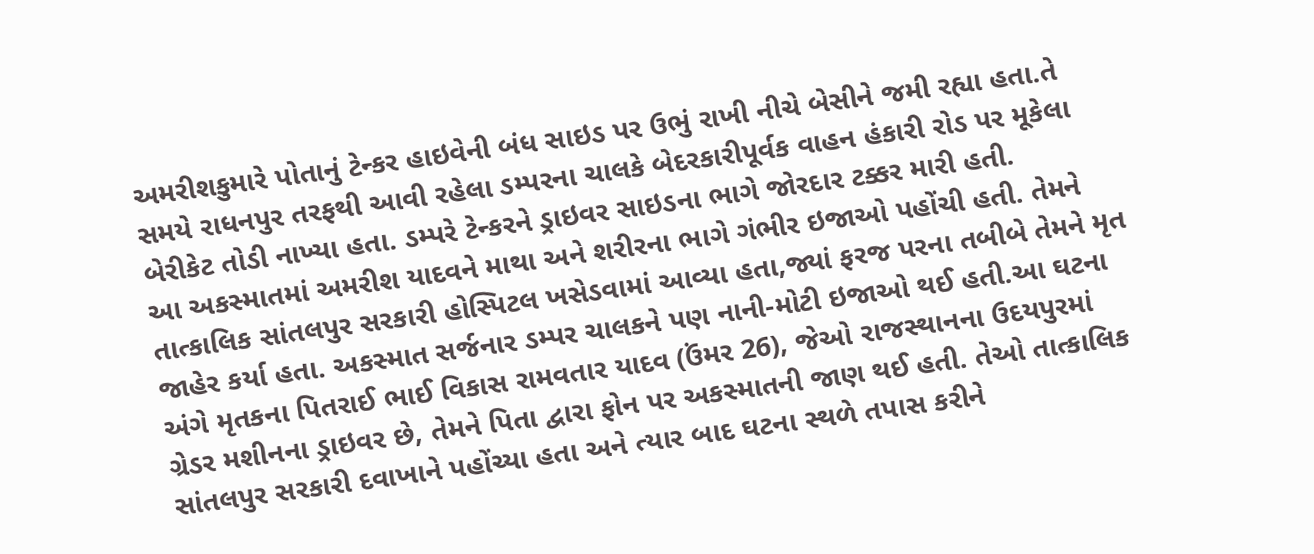અમરીશકુમારે પોતાનું ટેન્કર હાઇવેની બંધ સાઇડ પર ઉભું રાખી નીચે બેસીને જમી રહ્યા હતા.તે સમયે રાધનપુર તરફથી આવી રહેલા ડમ્પરના ચાલકે બેદરકારીપૂર્વક વાહન હંકારી રોડ પર મૂકેલા બેરીકેટ તોડી નાખ્યા હતા. ડમ્પરે ટેન્કરને ડ્રાઇવર સાઇડના ભાગે જોરદાર ટક્કર મારી હતી.
આ અકસ્માતમાં અમરીશ યાદવને માથા અને શરીરના ભાગે ગંભીર ઇજાઓ પહોંચી હતી. તેમને તાત્કાલિક સાંતલપુર સરકારી હોસ્પિટલ ખસેડવામાં આવ્યા હતા,જ્યાં ફરજ પરના તબીબે તેમને મૃત જાહેર કર્યા હતા. અકસ્માત સર્જનાર ડમ્પર ચાલકને પણ નાની-મોટી ઇજાઓ થઈ હતી.આ ઘટના અંગે મૃતકના પિતરાઈ ભાઈ વિકાસ રામવતાર યાદવ (ઉંમર 26), જેઓ રાજસ્થાનના ઉદયપુરમાં ગ્રેડર મશીનના ડ્રાઇવર છે, તેમને પિતા દ્વારા ફોન પર અકસ્માતની જાણ થઈ હતી. તેઓ તાત્કાલિક સાંતલપુર સરકારી દવાખાને પહોંચ્યા હતા અને ત્યાર બાદ ઘટના સ્થળે તપાસ કરીને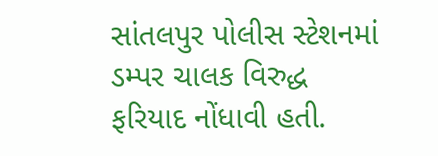સાંતલપુર પોલીસ સ્ટેશનમાં ડમ્પર ચાલક વિરુદ્ધ ફરિયાદ નોંધાવી હતી.